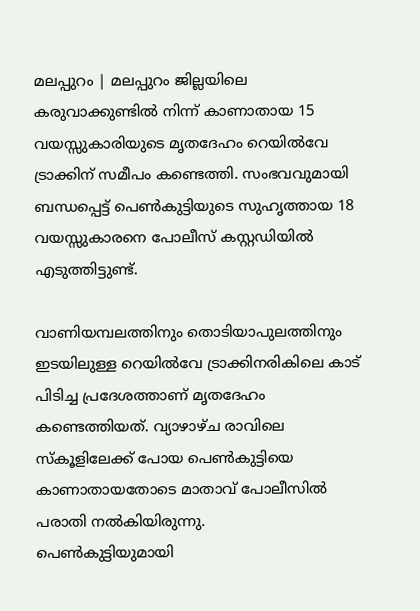മലപ്പുറം | മലപ്പുറം ജില്ലയിലെ കരുവാക്കുണ്ടിൽ നിന്ന് കാണാതായ 15 വയസ്സുകാരിയുടെ മൃതദേഹം റെയിൽവേ ട്രാക്കിന് സമീപം കണ്ടെത്തി. സംഭവവുമായി ബന്ധപ്പെട്ട് പെൺകുട്ടിയുടെ സുഹൃത്തായ 18 വയസ്സുകാരനെ പോലീസ് കസ്റ്റഡിയിൽ എടുത്തിട്ടുണ്ട്.

വാണിയമ്പലത്തിനും തൊടിയാപുലത്തിനും ഇടയിലുള്ള റെയിൽവേ ട്രാക്കിനരികിലെ കാട് പിടിച്ച പ്രദേശത്താണ് മൃതദേഹം കണ്ടെത്തിയത്. വ്യാഴാഴ്ച രാവിലെ സ്കൂളിലേക്ക് പോയ പെൺകുട്ടിയെ കാണാതായതോടെ മാതാവ് പോലീസിൽ പരാതി നൽകിയിരുന്നു.
പെൺകുട്ടിയുമായി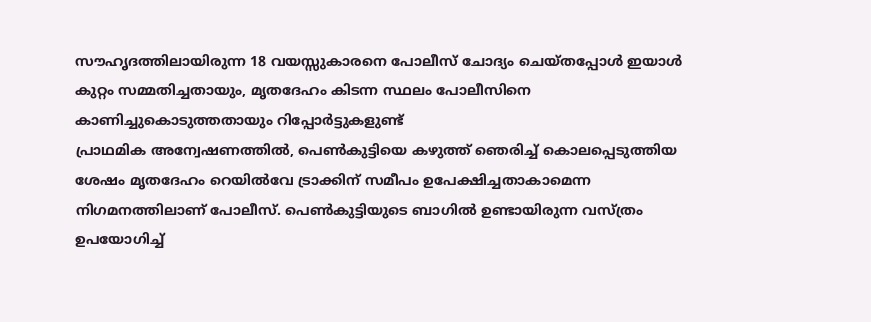സൗഹൃദത്തിലായിരുന്ന 18 വയസ്സുകാരനെ പോലീസ് ചോദ്യം ചെയ്തപ്പോൾ ഇയാൾ കുറ്റം സമ്മതിച്ചതായും, മൃതദേഹം കിടന്ന സ്ഥലം പോലീസിനെ കാണിച്ചുകൊടുത്തതായും റിപ്പോർട്ടുകളുണ്ട്
പ്രാഥമിക അന്വേഷണത്തിൽ, പെൺകുട്ടിയെ കഴുത്ത് ഞെരിച്ച് കൊലപ്പെടുത്തിയ ശേഷം മൃതദേഹം റെയിൽവേ ട്രാക്കിന് സമീപം ഉപേക്ഷിച്ചതാകാമെന്ന നിഗമനത്തിലാണ് പോലീസ്. പെൺകുട്ടിയുടെ ബാഗിൽ ഉണ്ടായിരുന്ന വസ്ത്രം ഉപയോഗിച്ച്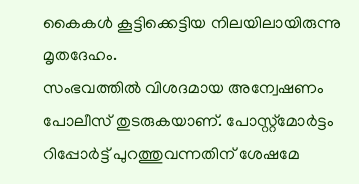കൈകൾ കൂട്ടിക്കെട്ടിയ നിലയിലായിരുന്നു മൃതദേഹം.
സംഭവത്തിൽ വിശദമായ അന്വേഷണം പോലീസ് തുടരുകയാണ്. പോസ്റ്റ്മോർട്ടം റിപ്പോർട്ട് പുറത്തുവന്നതിന് ശേഷമേ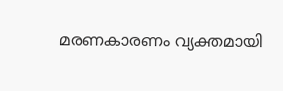മരണകാരണം വ്യക്തമായി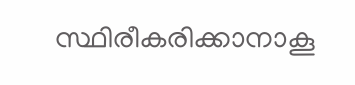സ്ഥിരീകരിക്കാനാകൂ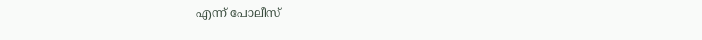എന്ന് പോലീസ്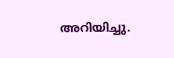അറിയിച്ചു.